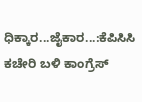ಧಿಕ್ಕಾರ...ಜೈಕಾರ...:ಕೆಪಿಸಿಸಿ ಕಚೇರಿ ಬಳಿ ಕಾಂಗ್ರೆಸ್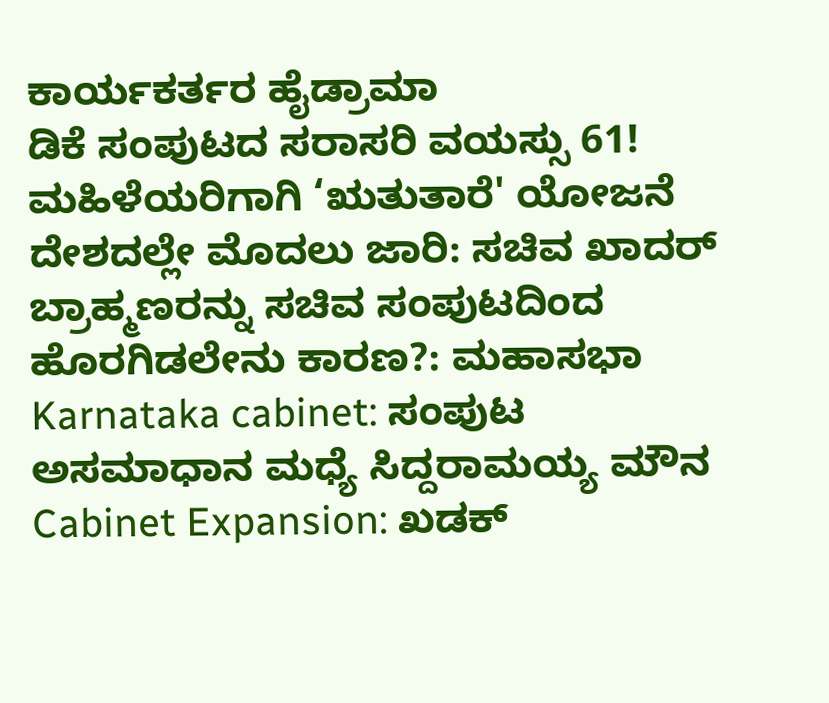ಕಾರ್ಯಕರ್ತರ ಹೈಡ್ರಾಮಾ
ಡಿಕೆ ಸಂಪುಟದ ಸರಾಸರಿ ವಯಸ್ಸು 61!
ಮಹಿಳೆಯರಿಗಾಗಿ ‘ಋತುತಾರೆ' ಯೋಜನೆ ದೇಶದಲ್ಲೇ ಮೊದಲು ಜಾರಿ: ಸಚಿವ ಖಾದರ್
ಬ್ರಾಹ್ಮಣರನ್ನು ಸಚಿವ ಸಂಪುಟದಿಂದ ಹೊರಗಿಡಲೇನು ಕಾರಣ?: ಮಹಾಸಭಾ
Karnataka cabinet: ಸಂಪುಟ ಅಸಮಾಧಾನ ಮಧ್ಯೆ ಸಿದ್ದರಾಮಯ್ಯ ಮೌನ
Cabinet Expansion: ಖಡಕ್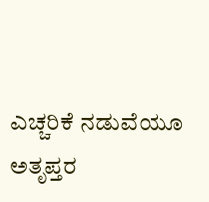ಎಚ್ಚರಿಕೆ ನಡುವೆಯೂ ಅತೃಪ್ತರ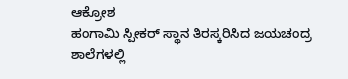ಆಕ್ರೋಶ
ಹಂಗಾಮಿ ಸ್ಪೀಕರ್ ಸ್ಥಾನ ತಿರಸ್ಕರಿಸಿದ ಜಯಚಂದ್ರ
ಶಾಲೆಗಳಲ್ಲಿ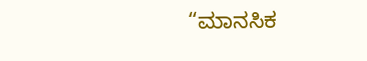“ಮಾನಸಿಕ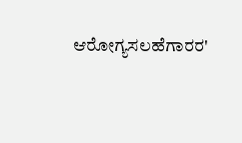ಆರೋಗ್ಯಸಲಹೆಗಾರರ'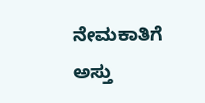ನೇಮಕಾತಿಗೆ ಅಸ್ತು